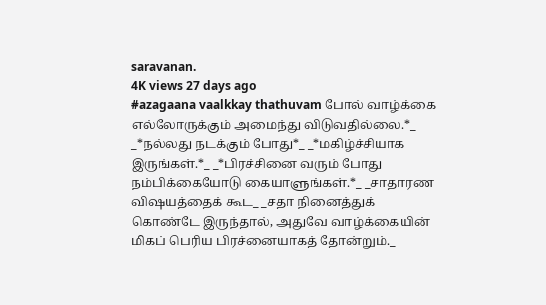saravanan.
4K views 27 days ago
#azagaana vaalkkay thathuvam போல் வாழ்க்கை எல்லோருக்கும் அமைந்து விடுவதில்லை.*_ _*நல்லது நடக்கும் போது*_ _*மகிழ்ச்சியாக இருங்கள்.*_ _*பிரச்சினை வரும் போது நம்பிக்கையோடு கையாளுங்கள்.*_ _சாதாரண விஷயத்தைக் கூட_ _சதா நினைத்துக் கொண்டே இருந்தால், அதுவே வாழ்க்கையின் மிகப் பெரிய பிரச்னையாகத் தோன்றும்._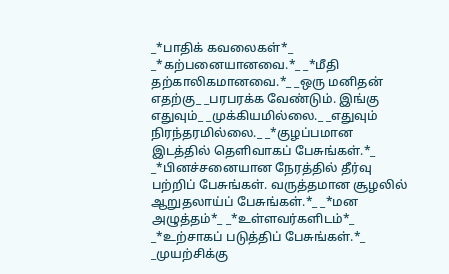_*பாதிக் கவலைகள்*_ _*கற்பனையானவை.*_ _*மீதி தற்காலிகமானவை.*_ _ஒரு மனிதன் எதற்கு_ _பரபரக்க வேண்டும். இங்கு எதுவும்_ _முக்கியமில்லை._ _எதுவும் நிரந்தரமில்லை._ _*குழப்பமான இடத்தில் தெளிவாகப் பேசுங்கள்.*_ _*பினச்சனையான நேரத்தில் தீர்வு பற்றிப் பேசுங்கள். வருத்தமான சூழலில் ஆறுதலாய்ப் பேசுங்கள்.*_ _*மன அழுத்தம்*_ _*உள்ளவர்களிடம்*_ _*உற்சாகப் படுத்திப் பேசுங்கள்.*_ _முயற்சிக்கு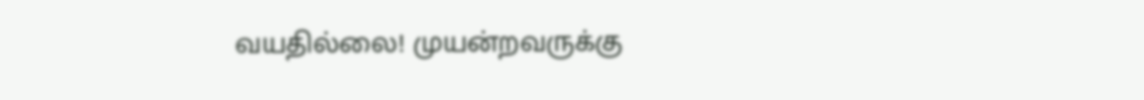வயதில்லை! முயன்றவருக்கு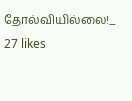தோல்வியில்லை!_
27 likes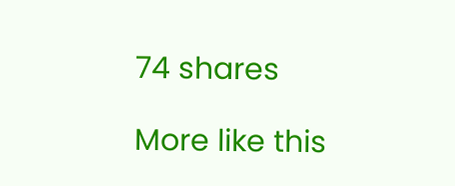74 shares

More like this